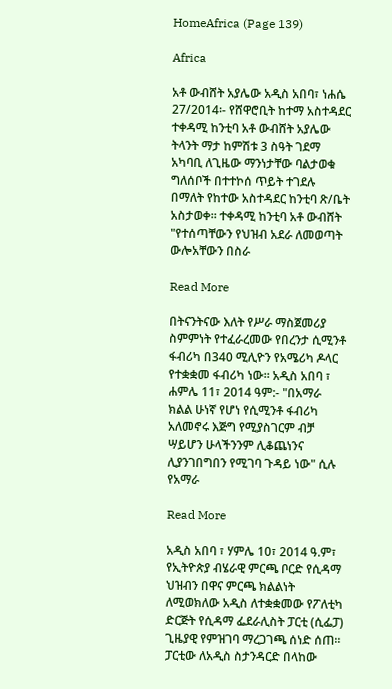HomeAfrica (Page 139)

Africa

አቶ ውብሸት አያሌው አዲስ አበባ፣ ነሐሴ 27/2014፡- የሸዋሮቢት ከተማ አስተዳደር ተቀዳሚ ከንቲባ አቶ ውብሸት አያሌው ትላንት ማታ ከምሽቱ 3 ስዓት ገደማ አካባቢ ለጊዜው ማንነታቸው ባልታወቁ ግለሰቦች በተተኮሰ ጥይት ተገደሉ በማለት የከተው አስተዳደር ከንቲባ ጽ/ቤት አስታወቀ። ተቀዳሚ ከንቲባ አቶ ውብሸት "የተሰጣቸውን የህዝብ አደራ ለመወጣት ውሎአቸውን በስራ

Read More

በትናንትናው እለት የሥራ ማስጀመሪያ ስምምነት የተፈራረመው የበረንታ ሲሚንቶ ፋብሪካ በ340 ሚሊዮን የአሜሪካ ዶላር የተቋቋመ ፋብሪካ ነው። አዲስ አበባ ፣ ሐምሌ 11፣ 2014 ዓም:- "በአማራ ክልል ሁነኛ የሆነ የሲሚንቶ ፋብሪካ አለመኖሩ እጅግ የሚያስገርም ብቻ ሣይሆን ሁላችንንም ሊቆጨነንና ሊያንገበግበን የሚገባ ጉዳይ ነው" ሲሉ የአማራ

Read More

አዲስ አበባ ፣ ሃምሌ 10፣ 2014 ዓ.ም፣ የኢትዮጵያ ብሄራዊ ምርጫ ቦርድ የሲዳማ ህዝብን በዋና ምርጫ ክልልነት ለሚወክለው አዲስ ለተቋቋመው የፖለቲካ ድርጅት የሲዳማ ፌደራሊስት ፓርቲ (ሲፌፓ) ጊዜያዊ የምዝገባ ማረጋገጫ ሰነድ ሰጠ። ፓርቲው ለአዲስ ስታንዳርድ በላከው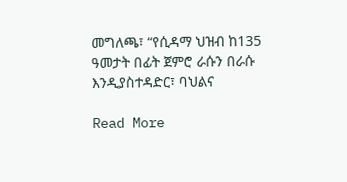መግለጫ፣ “የሲዳማ ህዝብ ከ135 ዓመታት በፊት ጀምሮ ራሱን በራሱ እንዲያስተዳድር፣ ባህልና

Read More